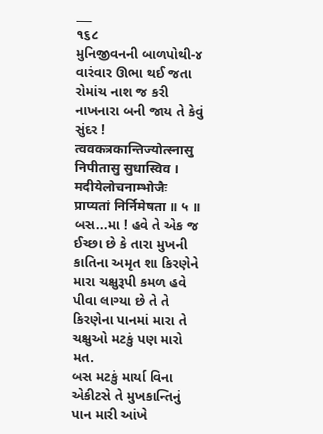___
૧૬૮
મુનિજીવનની બાળપોથી-૪
વારંવાર ઊભા થઈ જતા રોમાંચ નાશ જ કરી નાખનારા બની જાય તે કેવું સુંદર ! त्ववकत्रकान्तिज्योत्स्नासु निपीतासु सुधास्विव । मदीयेलोचनाम्भोजैः प्राप्यतां निर्निमेषता ॥ ५ ॥
બસ...મા ! હવે તે એક જ ઈચ્છા છે કે તારા મુખની કાતિના અમૃત શા કિરણેને મારા ચક્ષુરૂપી કમળ હવે પીવા લાગ્યા છે તે તે કિરણેના પાનમાં મારા તે ચક્ષુઓ મટકું પણ મારો મત.
બસ મટકું માર્યા વિના એકીટસે તે મુખકાન્તિનું પાન મારી આંખે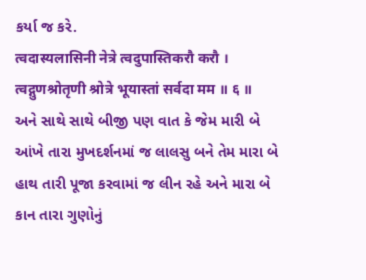કર્યા જ કરે.
त्वदास्यलासिनी नेत्रे त्वदुपास्तिकरौ करौ । त्वद्गुणश्रोतृणी श्रोत्रे भूयास्तां सर्वदा मम ॥ ६ ॥
અને સાથે સાથે બીજી પણ વાત કે જેમ મારી બે આંખે તારા મુખદર્શનમાં જ લાલસુ બને તેમ મારા બે હાથ તારી પૂજા કરવામાં જ લીન રહે અને મારા બે કાન તારા ગુણોનું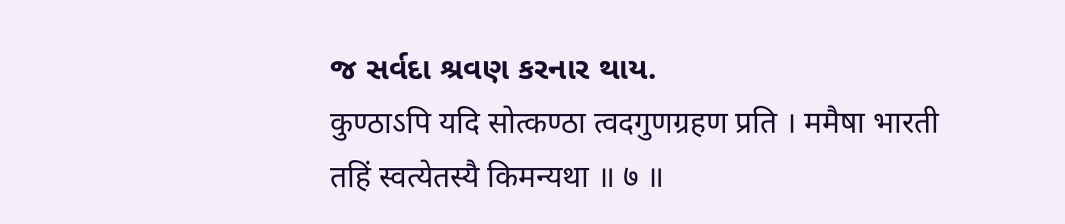જ સર્વદા શ્રવણ કરનાર થાય.
कुण्ठाऽपि यदि सोत्कण्ठा त्वदगुणग्रहण प्रति । ममैषा भारती तहिं स्वत्येतस्यै किमन्यथा ॥ ७ ॥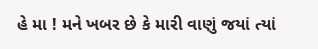હે મા ! મને ખબર છે કે મારી વાણું જયાં ત્યાં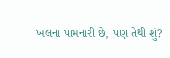ખલના પામનારી છે, પણ તેથી શું?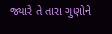જ્યારે તે તારા ગુણોને